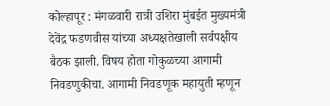कोल्हापूर : मंगळवारी रात्री उशिरा मुंबईत मुख्यमंत्री देवेंद्र फडणवीस यांच्या अध्यक्षतेखाली सर्वपक्षीय बैठक झाली. विषय होता गोकुळच्या आगामी निवडणुकीचा. आगामी निवडणूक महायुती म्हणून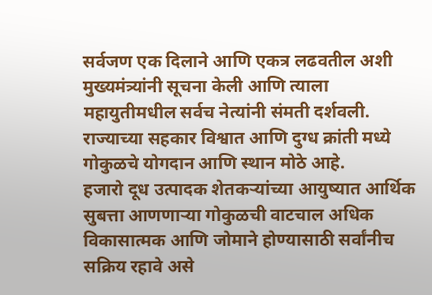सर्वजण एक दिलाने आणि एकत्र लढवतील अशी मुख्यमंत्र्यांनी सूचना केली आणि त्याला महायुतीमधील सर्वच नेत्यांनी संमती दर्शवली. राज्याच्या सहकार विश्वात आणि दुग्ध क्रांती मध्ये गोकुळचे योगदान आणि स्थान मोठे आहे.
हजारो दूध उत्पादक शेतकऱ्यांच्या आयुष्यात आर्थिक सुबत्ता आणणाऱ्या गोकुळची वाटचाल अधिक विकासात्मक आणि जोमाने होण्यासाठी सर्वांनीच सक्रिय रहावे असे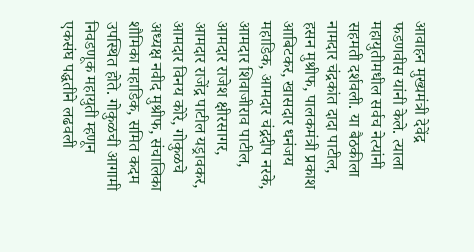आवाहन मुख्यमंत्री देवेंद्र फडणवीस यांनी केले. त्याला महायुतीमधील सर्वच नेत्यांनी सहमती दर्शवली. या बैठकीला नामदार चंद्रकांत दादा पाटील, हसन मुश्रीफ, पालकमंत्री प्रकाश आबिटकर, खासदार धनंजय महाडिक, आमदार चंद्रदीप नरके, आमदार शिवाजीराव पाटील, आमदार राजेश क्षीरसागर, आमदार राजेंद्र पाटील यड्रावकर, आमदार विनय कोरे, गोकुळचे अध्यक्ष नवीद मुश्रीफ, संचालिका शौमिका महाडिक, समित कदम उपस्थित होते. गोकुळची आगामी निवडणूक महायुती म्हणून एकसंघ पद्धतीने लढवली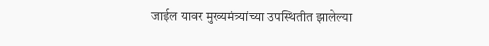जाईल यावर मुख्यमंत्र्यांच्या उपस्थितीत झालेल्या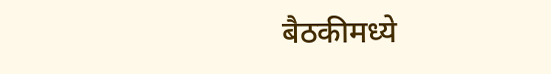बैठकीमध्ये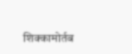शिक्कामोर्तब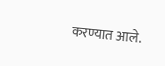करण्यात आले.